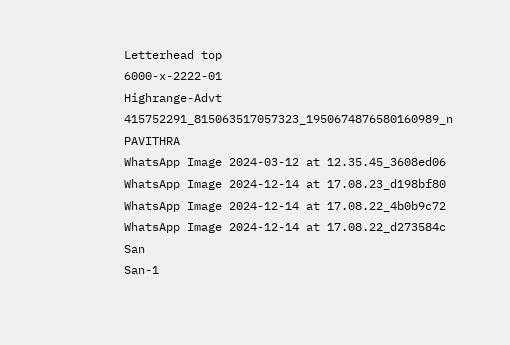Letterhead top
6000-x-2222-01
Highrange-Advt
415752291_815063517057323_1950674876580160989_n
PAVITHRA
WhatsApp Image 2024-03-12 at 12.35.45_3608ed06
WhatsApp Image 2024-12-14 at 17.08.23_d198bf80
WhatsApp Image 2024-12-14 at 17.08.22_4b0b9c72
WhatsApp Image 2024-12-14 at 17.08.22_d273584c
San
San-1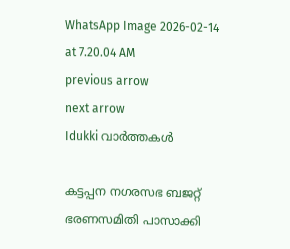WhatsApp Image 2026-02-14 at 7.20.04 AM
previous arrow
next arrow
Idukki വാര്‍ത്തകള്‍

കട്ടപ്പന നഗരസഭ ബജറ്റ് ഭരണസമിതി പാസാക്കി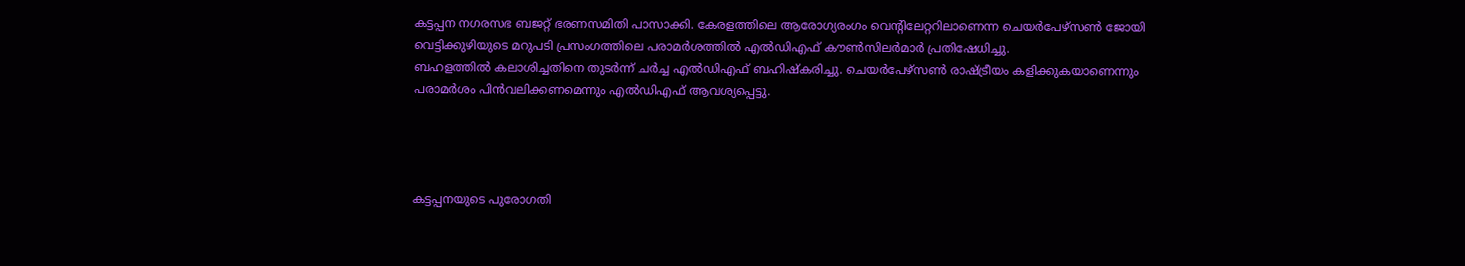കട്ടപ്പന നഗരസഭ ബജറ്റ് ഭരണസമിതി പാസാക്കി. കേരളത്തിലെ ആരോഗ്യരംഗം വെന്റിലേറ്ററിലാണെന്ന ചെയര്‍പേഴ്‌സണ്‍ ജോയി വെട്ടിക്കുഴിയുടെ മറുപടി പ്രസംഗത്തിലെ പരാമര്‍ശത്തില്‍ എല്‍ഡിഎഫ് കൗണ്‍സിലര്‍മാര്‍ പ്രതിഷേധിച്ചു.
ബഹളത്തില്‍ കലാശിച്ചതിനെ തുടര്‍ന്ന് ചര്‍ച്ച എല്‍ഡിഎഫ് ബഹിഷ്‌കരിച്ചു. ചെയര്‍പേഴ്‌സണ്‍ രാഷ്ട്രീയം കളിക്കുകയാണെന്നും പരാമര്‍ശം പിന്‍വലിക്കണമെന്നും എല്‍ഡിഎഫ് ആവശ്യപ്പെട്ടു.




കട്ടപ്പനയുടെ പുരോഗതി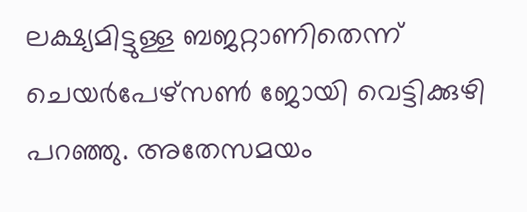ലക്ഷ്യമിട്ടുള്ള ബജറ്റാണിതെന്ന് ചെയര്‍പേഴ്‌സണ്‍ ജോയി വെട്ടിക്കുഴി പറഞ്ഞു. അതേസമയം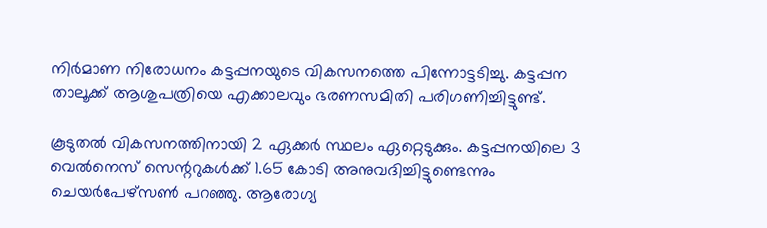നിര്‍മാണ നിരോധനം കട്ടപ്പനയുടെ വികസനത്തെ പിന്നോട്ടടിച്ചു. കട്ടപ്പന താലൂക്ക് ആശുപത്രിയെ എക്കാലവും ഭരണസമിതി പരിഗണിച്ചിട്ടുണ്ട്.

കൂടുതല്‍ വികസനത്തിനായി 2 ഏക്കര്‍ സ്ഥലം ഏറ്റെടുക്കും. കട്ടപ്പനയിലെ 3 വെല്‍നെസ് സെന്ററുകള്‍ക്ക് 1.65 കോടി അനുവദിച്ചിട്ടുണ്ടെന്നും ചെയര്‍പേഴ്‌സണ്‍ പറഞ്ഞു. ആരോഗ്യ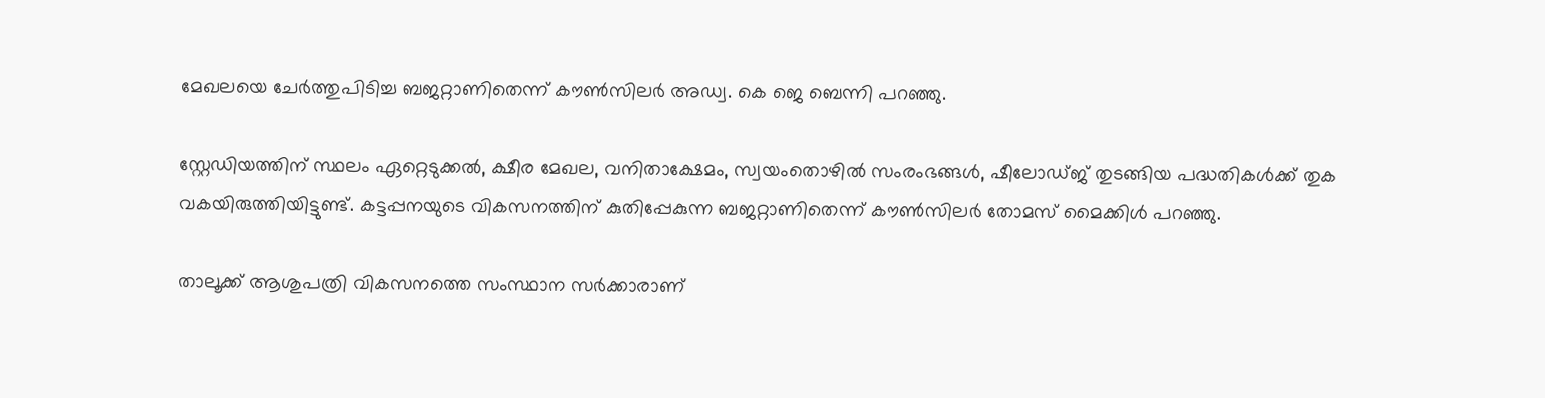മേഖലയെ ചേര്‍ത്തുപിടിച്ച ബജറ്റാണിതെന്ന് കൗണ്‍സിലര്‍ അഡ്വ. കെ ജെ ബെന്നി പറഞ്ഞു.

സ്റ്റേഡിയത്തിന് സ്ഥലം ഏറ്റെടുക്കല്‍, ക്ഷീര മേഖല, വനിതാക്ഷേമം, സ്വയംതൊഴില്‍ സംരംഭങ്ങള്‍, ഷീലോഡ്ജ് തുടങ്ങിയ പദ്ധതികള്‍ക്ക് തുക വകയിരുത്തിയിട്ടുണ്ട്. കട്ടപ്പനയുടെ വികസനത്തിന് കുതിപ്പേകുന്ന ബജറ്റാണിതെന്ന് കൗണ്‍സിലര്‍ തോമസ് മൈക്കിള്‍ പറഞ്ഞു.

താലൂക്ക് ആശുപത്രി വികസനത്തെ സംസ്ഥാന സര്‍ക്കാരാണ്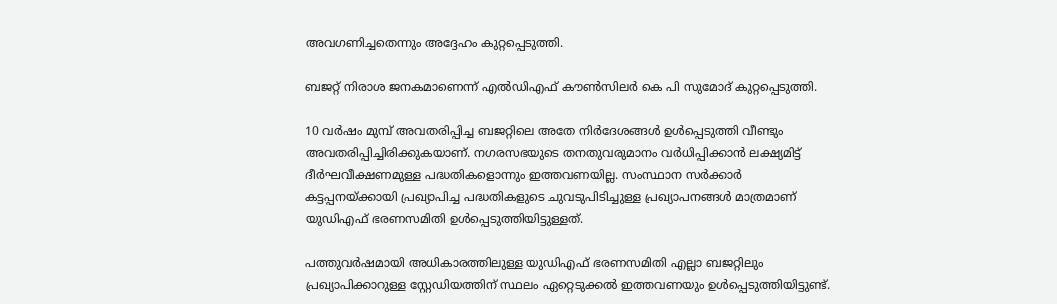അവഗണിച്ചതെന്നും അദ്ദേഹം കുറ്റപ്പെടുത്തി.

ബജറ്റ് നിരാശ ജനകമാണെന്ന് എല്‍ഡിഎഫ് കൗണ്‍സിലര്‍ കെ പി സുമോദ് കുറ്റപ്പെടുത്തി.

10 വര്‍ഷം മുമ്പ് അവതരിപ്പിച്ച ബജറ്റിലെ അതേ നിര്‍ദേശങ്ങള്‍ ഉള്‍പ്പെടുത്തി വീണ്ടും അവതരിപ്പിച്ചിരിക്കുകയാണ്. നഗരസഭയുടെ തനതുവരുമാനം വര്‍ധിപ്പിക്കാന്‍ ലക്ഷ്യമിട്ട് ദീര്‍ഘവീക്ഷണമുള്ള പദ്ധതികളൊന്നും ഇത്തവണയില്ല. സംസ്ഥാന സര്‍ക്കാര്‍ കട്ടപ്പനയ്ക്കായി പ്രഖ്യാപിച്ച പദ്ധതികളുടെ ചുവടുപിടിച്ചുള്ള പ്രഖ്യാപനങ്ങള്‍ മാത്രമാണ് യുഡിഎഫ് ഭരണസമിതി ഉള്‍പ്പെടുത്തിയിട്ടുള്ളത്.

പത്തുവര്‍ഷമായി അധികാരത്തിലുള്ള യുഡിഎഫ് ഭരണസമിതി എല്ലാ ബജറ്റിലും പ്രഖ്യാപിക്കാറുള്ള സ്റ്റേഡിയത്തിന് സ്ഥലം ഏറ്റെടുക്കല്‍ ഇത്തവണയും ഉള്‍പ്പെടുത്തിയിട്ടുണ്ട്.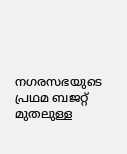നഗരസഭയുടെ പ്രഥമ ബജറ്റ് മുതലുള്ള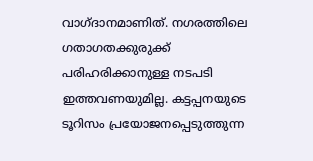വാഗ്ദാനമാണിത്. നഗരത്തിലെ ഗതാഗതക്കുരുക്ക് പരിഹരിക്കാനുള്ള നടപടി ഇത്തവണയുമില്ല. കട്ടപ്പനയുടെ ടൂറിസം പ്രയോജനപ്പെടുത്തുന്ന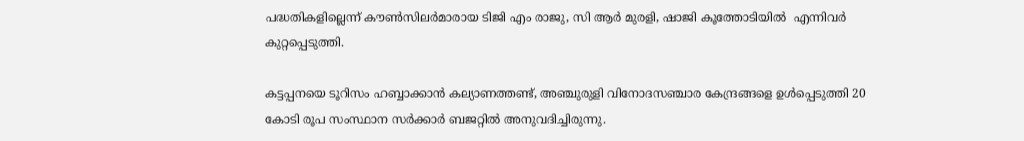പദ്ധതികളില്ലെന്ന് കൗണ്‍സിലര്‍മാരായ ടിജി എം രാജു, സി ആര്‍ മുരളി, ഷാജി കൂത്തോടിയില്‍  എന്നിവര്‍ കുറ്റപ്പെടുത്തി.

കട്ടപ്പനയെ ടൂറിസം ഹബ്ബാക്കാന്‍ കല്യാണത്തണ്ട്, അഞ്ചുരുളി വിനോദസഞ്ചാര കേന്ദ്രങ്ങളെ ഉള്‍പ്പെടുത്തി 20 കോടി രൂപ സംസ്ഥാന സര്‍ക്കാര്‍ ബജറ്റില്‍ അനുവദിച്ചിരുന്നു.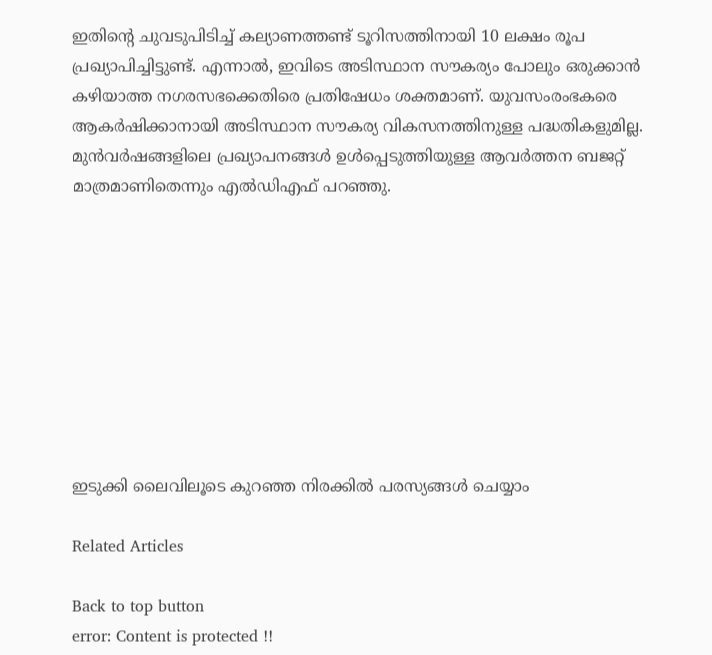ഇതിന്റെ ചുവടുപിടിച്ച് കല്യാണത്തണ്ട് ടൂറിസത്തിനായി 10 ലക്ഷം രൂപ പ്രഖ്യാപിച്ചിട്ടുണ്ട്. എന്നാല്‍, ഇവിടെ അടിസ്ഥാന സൗകര്യം പോലും ഒരുക്കാന്‍ കഴിയാത്ത നഗരസഭക്കെതിരെ പ്രതിഷേധം ശക്തമാണ്. യുവസംരംഭകരെ ആകര്‍ഷിക്കാനായി അടിസ്ഥാന സൗകര്യ വികസനത്തിനുള്ള പദ്ധതികളുമില്ല. മുന്‍വര്‍ഷങ്ങളിലെ പ്രഖ്യാപനങ്ങള്‍ ഉള്‍പ്പെടുത്തിയുള്ള ആവര്‍ത്തന ബജറ്റ് മാത്രമാണിതെന്നും എല്‍ഡിഎഫ് പറഞ്ഞു.









ഇടുക്കി ലൈവിലൂടെ കുറഞ്ഞ നിരക്കിൽ പരസ്യങ്ങൾ ചെയ്യാം

Related Articles

Back to top button
error: Content is protected !!